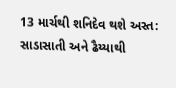13 માર્ચથી શનિદેવ થશે અસ્ત: સાડાસાતી અને ઢૈય્યાથી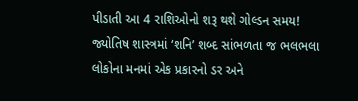પીડાતી આ 4 રાશિઓનો શરૂ થશે ગોલ્ડન સમય!
જ્યોતિષ શાસ્ત્રમાં ‘શનિ’ શબ્દ સાંભળતા જ ભલભલા લોકોના મનમાં એક પ્રકારનો ડર અને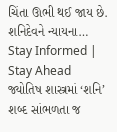ચિંતા ઊભી થઈ જાય છે. શનિદેવને ન્યાયના…
Stay Informed | Stay Ahead
જ્યોતિષ શાસ્ત્રમાં ‘શનિ’ શબ્દ સાંભળતા જ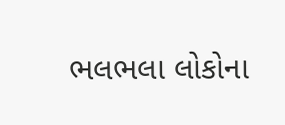ભલભલા લોકોના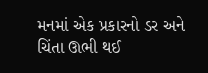મનમાં એક પ્રકારનો ડર અને ચિંતા ઊભી થઈ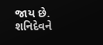જાય છે. શનિદેવને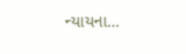ન્યાયના…